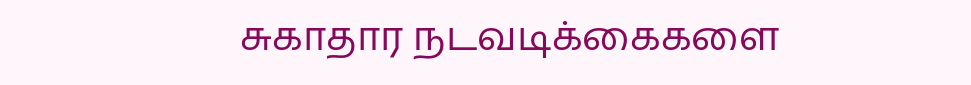சுகாதார நடவடிக்கைகளை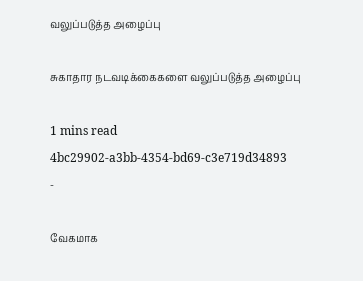வலுப்படுத்த அழைப்பு

சுகாதார நடவடிக்கைகளை வலுப்படுத்த அழைப்பு

1 mins read
4bc29902-a3bb-4354-bd69-c3e719d34893
-

வேகமாக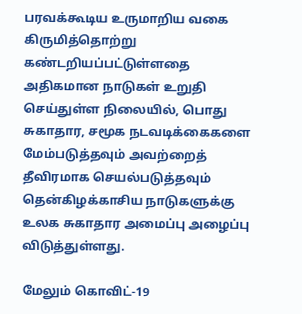பரவக்கூடிய உருமாறிய வகை கிருமித்தொற்று கண்டறியப்பட்டுள்ளதை அதிகமான நாடுகள் உறுதி செய்துள்ள நிலையில், பொது சுகாதார, சமூக நடவடிக்கைகளை மேம்படுத்தவும் அவற்றைத் தீவிரமாக செயல்படுத்தவும் தென்கிழக்காசிய நாடுகளுக்கு உலக சுகாதார அமைப்பு அழைப்பு விடுத்துள்ளது.

மேலும் கொவிட்-19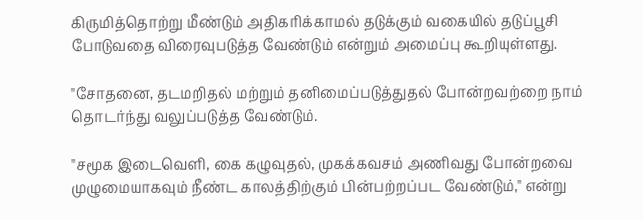கிருமித்தொற்று மீண்டும் அதிகரிக்காமல் தடுக்கும் வகையில் தடுப்பூசி போடுவதை விரைவுபடுத்த வேண்டும் என்றும் அமைப்பு கூறியுள்ளது.

"சோதனை, தடமறிதல் மற்றும் தனிமைப்படுத்துதல் போன்றவற்றை நாம் தொடர்ந்து வலுப்படுத்த வேண்டும்.

"சமூக இடைவெளி, கை கழுவுதல், முகக்கவசம் அணிவது போன்றவை முழுமையாகவும் நீண்ட காலத்திற்கும் பின்பற்றப்பட வேண்டும்," என்று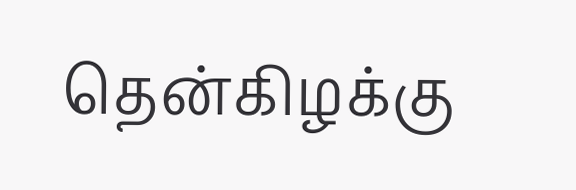தென்கிழக்கு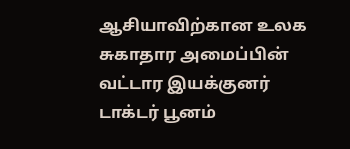ஆசியாவிற்கான உலக சுகாதார அமைப்பின் வட்டார இயக்குனர் டாக்டர் பூனம்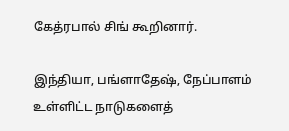கேத்ரபால் சிங் கூறினார்.

இந்தியா, பங்ளாதேஷ், நேப்பாளம் உள்ளிட்ட நாடுகளைத்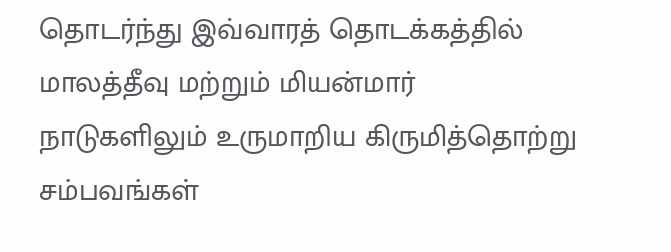தொடர்ந்து இவ்வாரத் தொடக்கத்தில் மாலத்தீவு மற்றும் மியன்மார் நாடுகளிலும் உருமாறிய கிருமித்தொற்று சம்பவங்கள்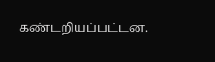கண்டறியப்பட்டன.